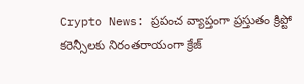Crypto News: ప్రపంచ వ్యాప్తంగా ప్రస్తుతం క్రిప్టో కరెన్సీలకు నిరంతరాయంగా క్రేజ్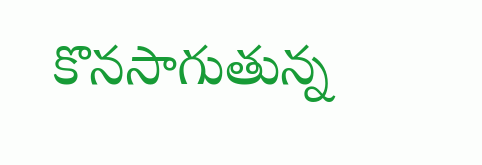కొనసాగుతున్న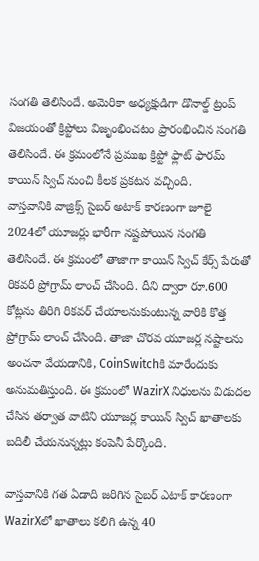సంగతి తెలిసిందే. అమెరికా అధ్యక్షుడిగా డొనాల్డ్ ట్రంప్ విజయంతో క్రిప్టోలు విజృంభించటం ప్రారంభించిన సంగతి తెలిసిందే. ఈ క్రమంలోనే ప్రముఖ క్రిప్టో ఫ్లాట్ ఫారమ్ కాయిన్ స్విచ్ నుంచి కీలక ప్రకటన వచ్చింది.
వాస్తవానికి వాజ్రిక్స్ సైబర్ అటాక్ కారణంగా జూలై 2024లో యూజర్లు భారీగా నష్టపోయిన సంగతి తెలిసిందే. ఈ క్రమంలో తాజాగా కాయిన్ స్విచ్ కేర్స్ పేరుతో రికవరీ ప్రోగ్రామ్ లాంచ్ చేసింది. దీని ద్వారా రూ.600 కోట్లను తిరిగి రికవర్ చేయాలనుకుంటున్న వారికి కొత్త ప్రోగ్రామ్ లాంచ్ చేసింది. తాజా చొరవ యూజర్ల నష్టాలను అంచనా వేయడానికి, CoinSwitchకి మారేందుకు అనుమతిస్తుంది. ఈ క్రమంలో WazirX నిధులను విడుదల చేసిన తర్వాత వాటిని యూజర్ల కాయిన్ స్విచ్ ఖాతాలకు బదిలీ చేయనున్నట్లు కంపెనీ పేర్కొంది.

వాస్తవానికి గత ఏడాది జరిగిన సైబర్ ఎటాక్ కారణంగా WazirXలో ఖాతాలు కలిగి ఉన్న 40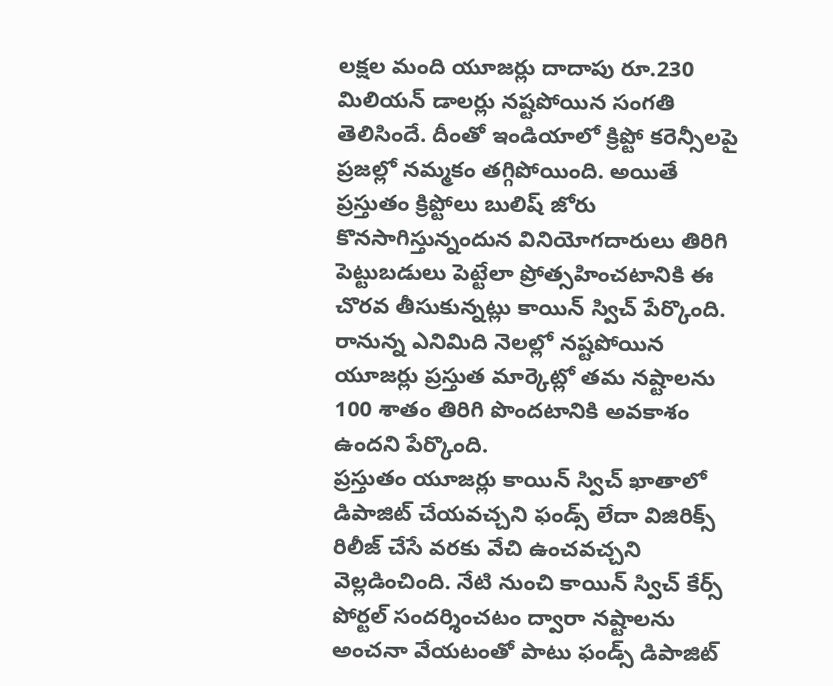లక్షల మంది యూజర్లు దాదాపు రూ.230 మిలియన్ డాలర్లు నష్టపోయిన సంగతి తెలిసిందే. దీంతో ఇండియాలో క్రిప్టో కరెన్సీలపై ప్రజల్లో నమ్మకం తగ్గిపోయింది. అయితే ప్రస్తుతం క్రిప్టోలు బులిష్ జోరు కొనసాగిస్తున్నందున వినియోగదారులు తిరిగి పెట్టుబడులు పెట్టేలా ప్రోత్సహించటానికి ఈ చొరవ తీసుకున్నట్లు కాయిన్ స్విచ్ పేర్కొంది. రానున్న ఎనిమిది నెలల్లో నష్టపోయిన యూజర్లు ప్రస్తుత మార్కెట్లో తమ నష్టాలను 100 శాతం తిరిగి పొందటానికి అవకాశం ఉందని పేర్కొంది.
ప్రస్తుతం యూజర్లు కాయిన్ స్విచ్ ఖాతాలో డిపాజిట్ చేయవచ్చని ఫండ్స్ లేదా విజిరిక్స్ రిలీజ్ చేసే వరకు వేచి ఉంచవచ్చని వెల్లడించింది. నేటి నుంచి కాయిన్ స్విచ్ కేర్స్ పోర్టల్ సందర్శించటం ద్వారా నష్టాలను అంచనా వేయటంతో పాటు ఫండ్స్ డిపాజిట్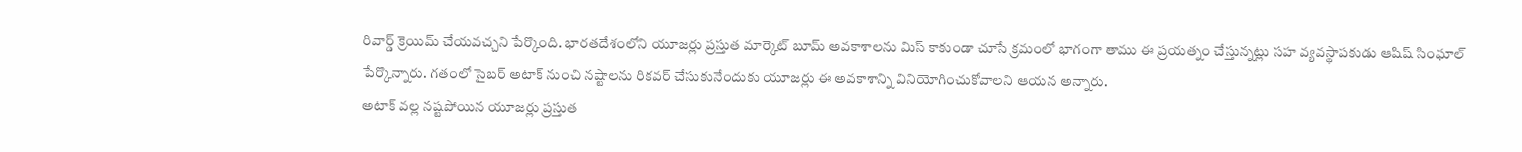రివార్డ్ క్రెయిమ్ చేయవచ్చని పేర్కొంది. భారతదేశంలోని యూజర్లు ప్రస్తుత మార్కెట్ బూమ్ అవకాశాలను మిస్ కాకుండా చూసే క్రమంలో భాగంగా తాము ఈ ప్రయత్నం చేస్తున్నట్లు సహ వ్యవస్థాపకుడు ఆషిష్ సింఘాల్ పేర్కొన్నారు. గతంలో సైబర్ అటాక్ నుంచి నష్టాలను రికవర్ చేసుకునేందుకు యూజర్లు ఈ అవకాశాన్ని వినియోగించుకోవాలని ఆయన అన్నారు.
అటాక్ వల్ల నష్టపోయిన యూజర్లు ప్రస్తుత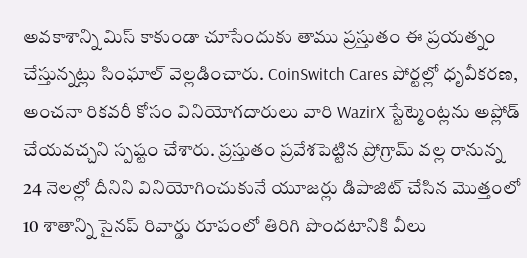అవకాశాన్ని మిస్ కాకుండా చూసేందుకు తాము ప్రస్తుతం ఈ ప్రయత్నం చేస్తున్నట్లు సింఘాల్ వెల్లడించారు. CoinSwitch Cares పోర్టల్లో ధృవీకరణ, అంచనా రికవరీ కోసం వినియోగదారులు వారి WazirX స్టేట్మెంట్లను అప్లోడ్ చేయవచ్చని స్పష్టం చేశారు. ప్రస్తుతం ప్రవేశపెట్టిన ప్రోగ్రామ్ వల్ల రానున్న 24 నెలల్లో దీనిని వినియోగించుకునే యూజర్లు డిపాజిట్ చేసిన మెుత్తంలో 10 శాతాన్ని సైనప్ రివార్డు రూపంలో తిరిగి పొందటానికి వీలు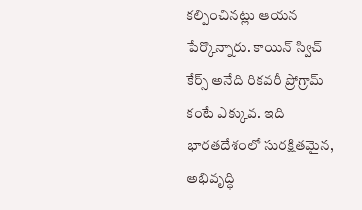కల్పించినట్లు ఆయన పేర్కొన్నారు. కాయిన్ స్విచ్ కేర్స్ అనేది రికవరీ ప్రోగ్రామ్ కంటే ఎక్కువ. ఇది భారతదేశంలో సురక్షితమైన, అభివృద్ధి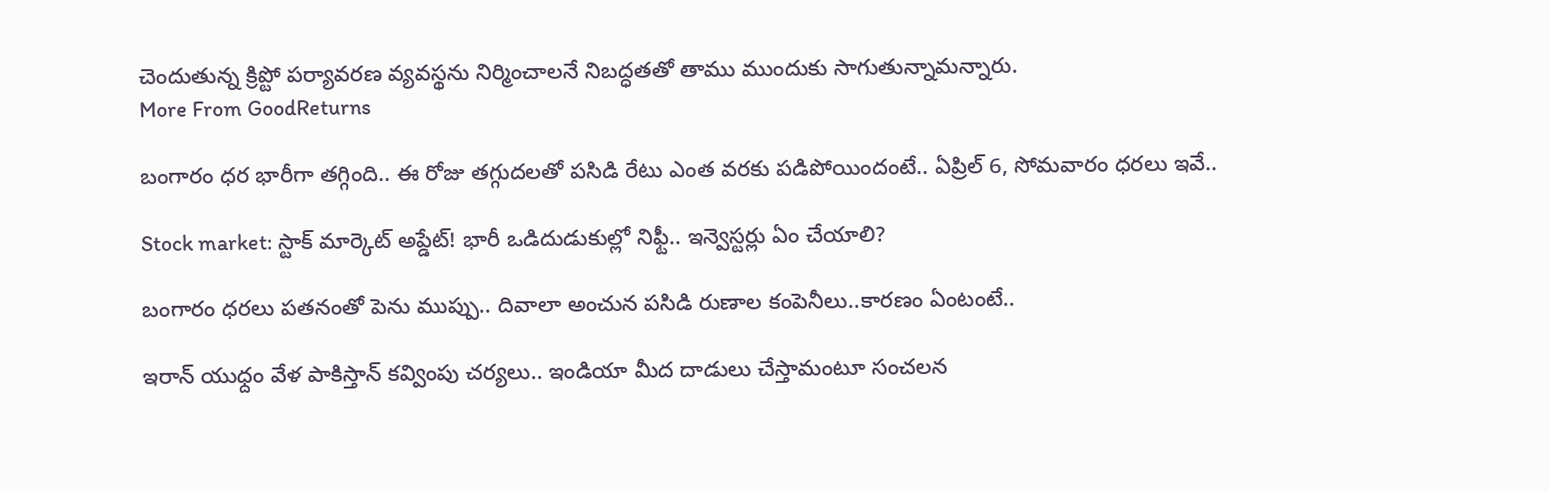చెందుతున్న క్రిప్టో పర్యావరణ వ్యవస్థను నిర్మించాలనే నిబద్ధతతో తాము ముందుకు సాగుతున్నామన్నారు.
More From GoodReturns

బంగారం ధర భారీగా తగ్గింది.. ఈ రోజు తగ్గుదలతో పసిడి రేటు ఎంత వరకు పడిపోయిందంటే.. ఏప్రిల్ 6, సోమవారం ధరలు ఇవే..

Stock market: స్టాక్ మార్కెట్ అప్డేట్! భారీ ఒడిదుడుకుల్లో నిఫ్టీ.. ఇన్వెస్టర్లు ఏం చేయాలి?

బంగారం ధరలు పతనంతో పెను ముప్పు.. దివాలా అంచున పసిడి రుణాల కంపెనీలు..కారణం ఏంటంటే..

ఇరాన్ యుధ్దం వేళ పాకిస్తాన్ కవ్వింపు చర్యలు.. ఇండియా మీద దాడులు చేస్తామంటూ సంచలన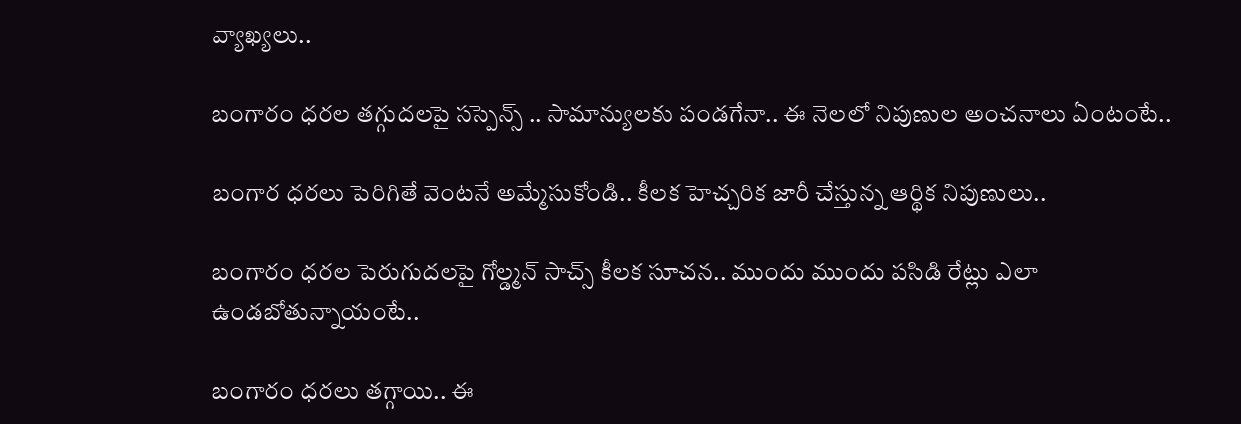వ్యాఖ్యలు..

బంగారం ధరల తగ్గుదలపై సస్పెన్స్ .. సామాన్యులకు పండగేనా.. ఈ నెలలో నిపుణుల అంచనాలు ఏంటంటే..

బంగార ధరలు పెరిగితే వెంటనే అమ్మేసుకోండి.. కీలక హెచ్చరిక జారీ చేస్తున్న ఆర్థిక నిపుణులు..

బంగారం ధరల పెరుగుదలపై గోల్డ్మన్ సాచ్స్ కీలక సూచన.. ముందు ముందు పసిడి రేట్లు ఎలా ఉండబోతున్నాయంటే..

బంగారం ధరలు తగ్గాయి.. ఈ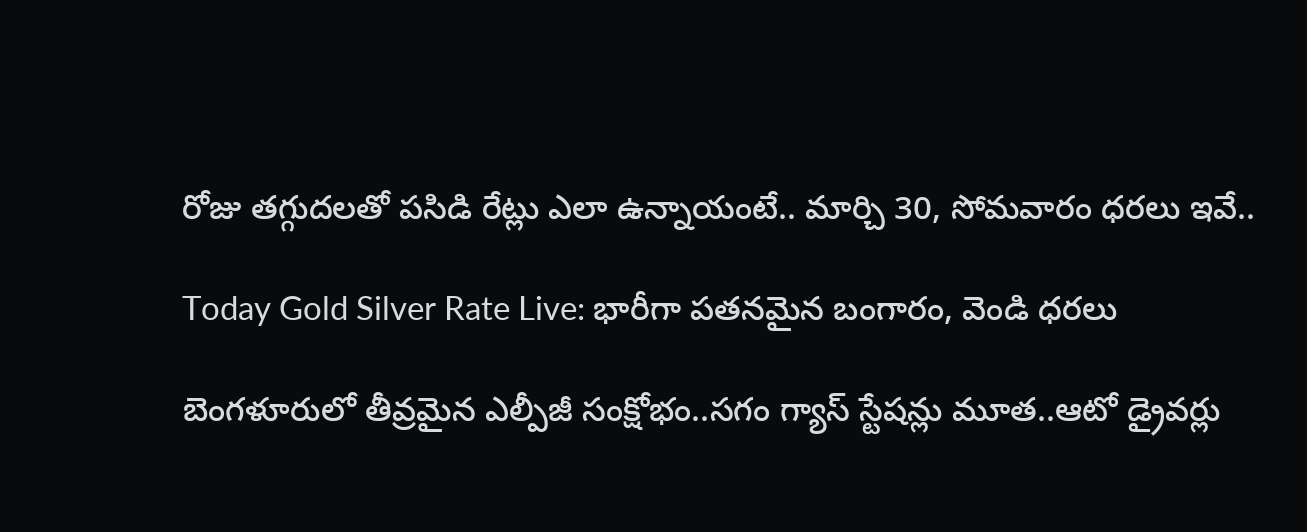రోజు తగ్గుదలతో పసిడి రేట్లు ఎలా ఉన్నాయంటే.. మార్చి 30, సోమవారం ధరలు ఇవే..

Today Gold Silver Rate Live: భారీగా పతనమైన బంగారం, వెండి ధరలు

బెంగళూరులో తీవ్రమైన ఎల్పీజీ సంక్షోభం..సగం గ్యాస్ స్టేషన్లు మూత..ఆటో డ్రైవర్లు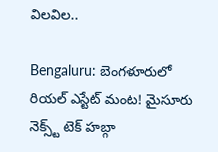విలవిల..

Bengaluru: బెంగళూరులో రియల్ ఎస్టేట్ మంట! మైసూరు నెక్స్ట్ టెక్ హబ్గా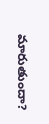మారుతుందా?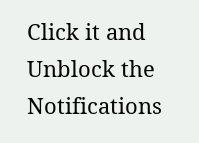Click it and Unblock the Notifications